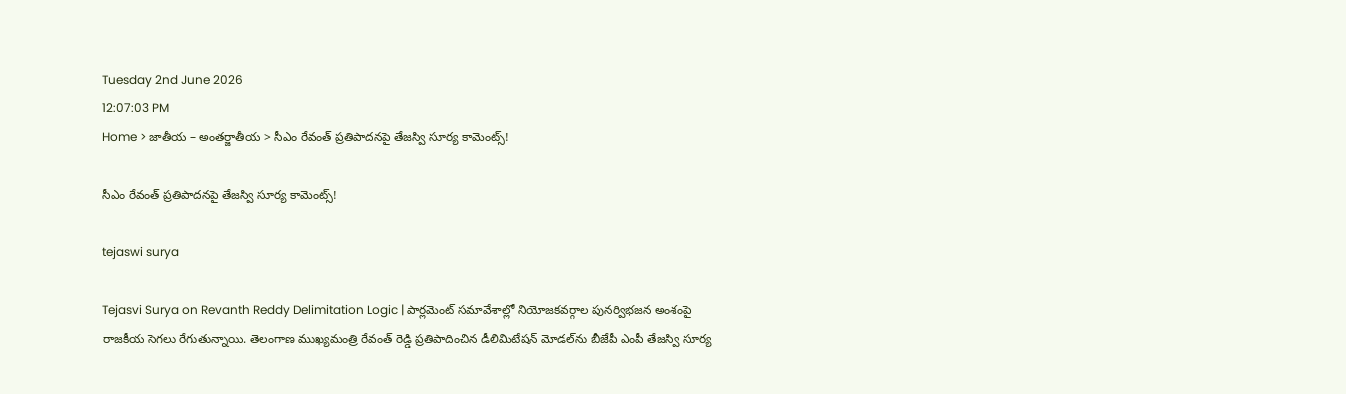Tuesday 2nd June 2026
12:07:03 PM
Home > జాతీయ – అంతర్జాతీయ > సీఎం రేవంత్ ప్రతిపాదనపై తేజస్వి సూర్య కామెంట్స్!

సీఎం రేవంత్ ప్రతిపాదనపై తేజస్వి సూర్య కామెంట్స్!

tejaswi surya

Tejasvi Surya on Revanth Reddy Delimitation Logic | పార్లమెంట్ సమావేశాల్లో నియోజకవర్గాల పునర్విభజన అంశంపై రాజకీయ సెగలు రేగుతున్నాయి. తెలంగాణ ముఖ్యమంత్రి రేవంత్ రెడ్డి ప్రతిపాదించిన డీలిమిటేషన్ మోడల్‌ను బీజేపీ ఎంపీ తేజస్వి సూర్య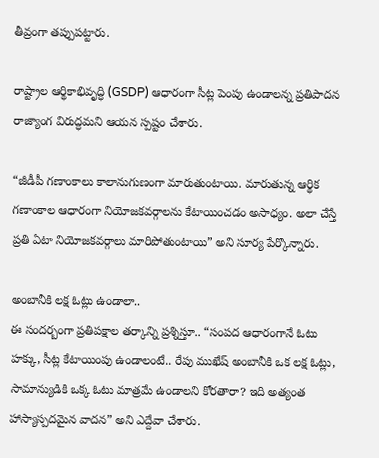తీవ్రంగా తప్పుపట్టారు.

రాష్ట్రాల ఆర్థికాభివృద్ధి (GSDP) ఆధారంగా సీట్ల పెంపు ఉండాలన్న ప్రతిపాదన రాజ్యాంగ విరుద్ధమని ఆయన స్పష్టం చేశారు.

“జీడీపీ గణాంకాలు కాలానుగుణంగా మారుతుంటాయి. మారుతున్న ఆర్థిక గణాంకాల ఆధారంగా నియోజకవర్గాలను కేటాయించడం అసాధ్యం. అలా చేస్తే ప్రతి ఏటా నియోజకవర్గాలు మారిపోతుంటాయి” అని సూర్య పేర్కొన్నారు.

అంబానీకి లక్ష ఓట్లు ఉండాలా..
ఈ సందర్బంగా ప్రతిపక్షాల తర్కాన్ని ప్రశ్నిస్తూ.. “సంపద ఆధారంగానే ఓటు హక్కు, సీట్ల కేటాయింపు ఉండాలంటే.. రేపు ముఖేష్ అంబానీకి ఒక లక్ష ఓట్లు, సామాన్యుడికి ఒక్క ఓటు మాత్రమే ఉండాలని కోరతారా? ఇది అత్యంత హాస్యాస్పదమైన వాదన” అని ఎద్దేవా చేశారు.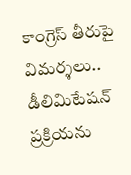కాంగ్రెస్ తీరుపై విమర్శలు..
డీలిమిటేషన్ ప్రక్రియను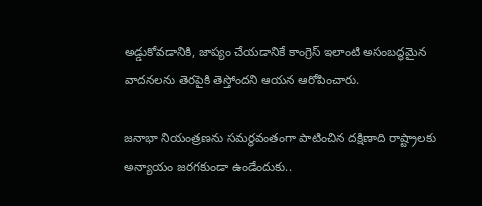అడ్డుకోవడానికి, జాప్యం చేయడానికే కాంగ్రెస్ ఇలాంటి అసంబద్ధమైన వాదనలను తెరపైకి తెస్తోందని ఆయన ఆరోపించారు.

జనాభా నియంత్రణను సమర్థవంతంగా పాటించిన దక్షిణాది రాష్ట్రాలకు అన్యాయం జరగకుండా ఉండేందుకు..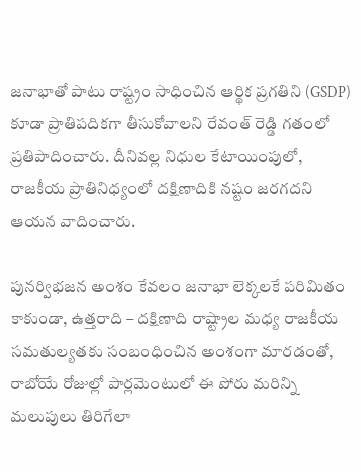జనాభాతో పాటు రాష్ట్రం సాధించిన ఆర్థిక ప్రగతిని (GSDP) కూడా ప్రాతిపదికగా తీసుకోవాలని రేవంత్ రెడ్డి గతంలో ప్రతిపాదించారు. దీనివల్ల నిధుల కేటాయింపులో, రాజకీయ ప్రాతినిధ్యంలో దక్షిణాదికి నష్టం జరగదని ఆయన వాదించారు.

పునర్విభజన అంశం కేవలం జనాభా లెక్కలకే పరిమితం కాకుండా, ఉత్తరాది – దక్షిణాది రాష్ట్రాల మధ్య రాజకీయ సమతుల్యతకు సంబంధించిన అంశంగా మారడంతో, రాబోయే రోజుల్లో పార్లమెంటులో ఈ పోరు మరిన్ని మలుపులు తిరిగేలా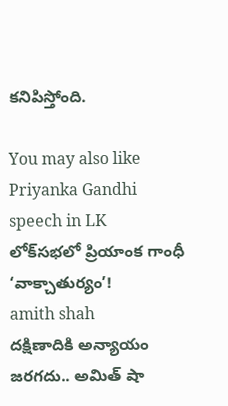కనిపిస్తోంది.

You may also like
Priyanka Gandhi speech in LK
లోక్‌సభలో ప్రియాంక గాంధీ ‘వాక్చాతుర్యం’!
amith shah
దక్షిణాదికి అన్యాయం జరగదు.. అమిత్ షా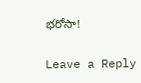భరోసా!

Leave a Reply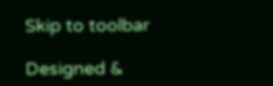Skip to toolbar

Designed &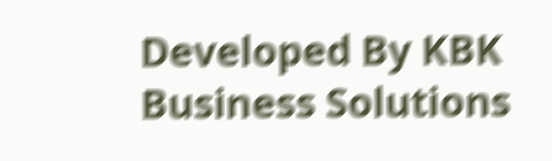Developed By KBK Business Solutions